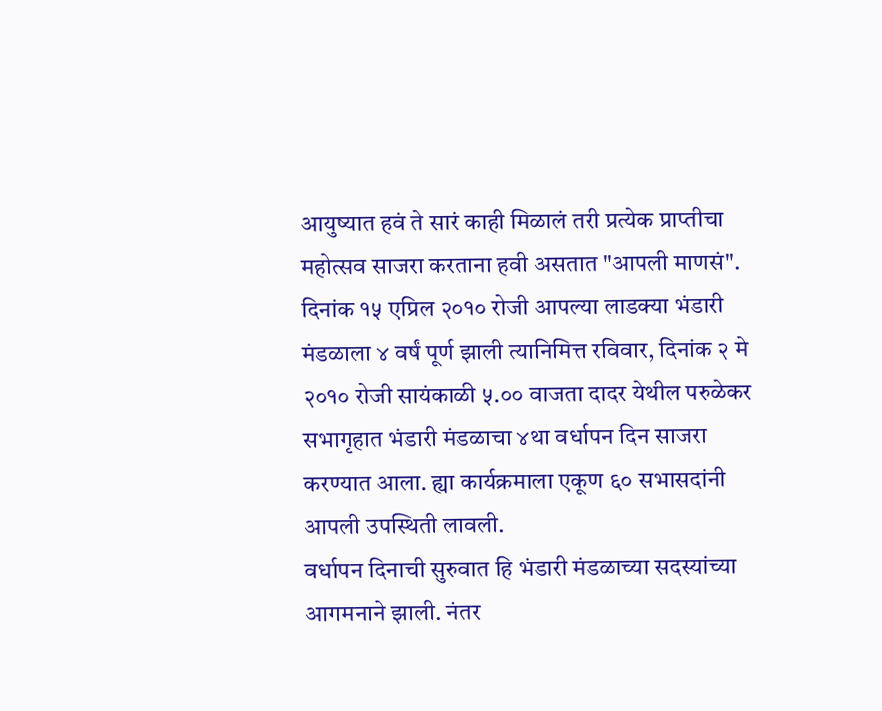आयुष्यात हवं ते सारं काही मिळालं तरी प्रत्येक प्राप्तीचा महोत्सव साजरा करताना हवी असतात "आपली माणसं". दिनांक १५ एप्रिल २०१० रोजी आपल्या लाडक्या भंडारी मंडळाला ४ वर्षं पूर्ण झाली त्यानिमित्त रविवार, दिनांक २ मे २०१० रोजी सायंकाळी ५.०० वाजता दादर येथील परुळेकर सभागृहात भंडारी मंडळाचा ४था वर्धापन दिन साजरा करण्यात आला. ह्या कार्यक्रमाला एकूण ६० सभासदांनी आपली उपस्थिती लावली.
वर्धापन दिनाची सुरुवात हि भंडारी मंडळाच्या सदस्यांच्या आगमनाने झाली. नंतर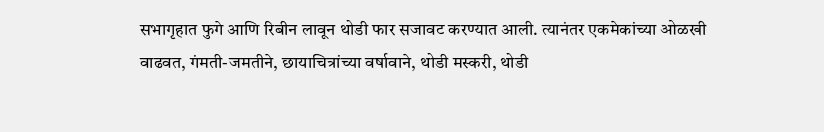सभागृहात फुगे आणि रिबीन लावून थोडी फार सजावट करण्यात आली. त्यानंतर एकमेकांच्या ओळखी वाढवत, गंमती-जमतीने, छायाचित्रांच्या वर्षावाने, थोडी मस्करी, थोडी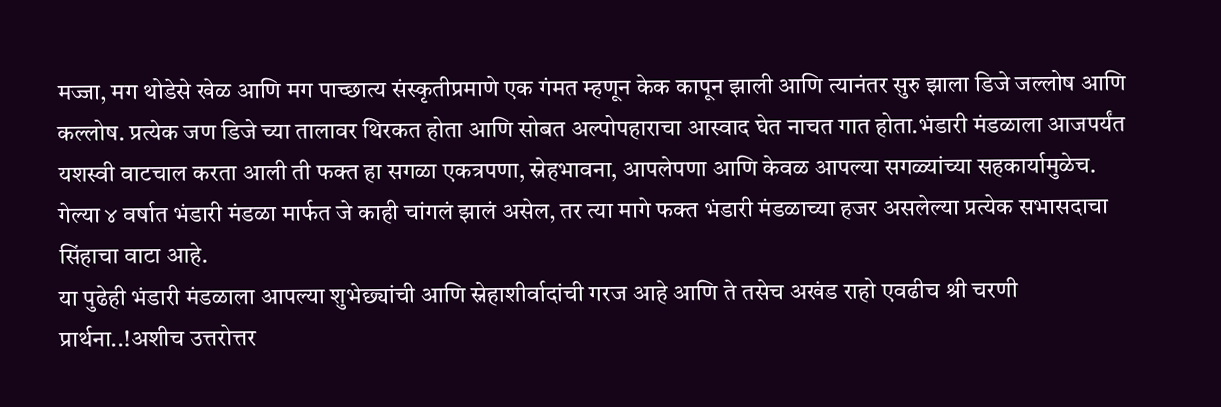मज्जा, मग थोडेसे खेळ आणि मग पाच्छात्य संस्कृतीप्रमाणे एक गंमत म्हणून केक कापून झाली आणि त्यानंतर सुरु झाला डिजे जल्लोष आणि कल्लोष. प्रत्येक जण डिजे च्या तालावर थिरकत होता आणि सोबत अल्पोपहाराचा आस्वाद घेत नाचत गात होता.भंडारी मंडळाला आजपर्यंत यशस्वी वाटचाल करता आली ती फक्त हा सगळा एकत्रपणा, स्नेहभावना, आपलेपणा आणि केवळ आपल्या सगळ्यांच्या सहकार्यामुळेच. गेल्या ४ वर्षात भंडारी मंडळा मार्फत जे काही चांगलं झालं असेल, तर त्या मागे फक्त भंडारी मंडळाच्या हजर असलेल्या प्रत्येक सभासदाचा सिंहाचा वाटा आहे.
या पुढेही भंडारी मंडळाला आपल्या शुभेछ्यांची आणि स्नेहाशीर्वादांची गरज आहे आणि ते तसेच अखंड राहो एवढीच श्री चरणी प्रार्थना..!अशीच उत्तरोत्तर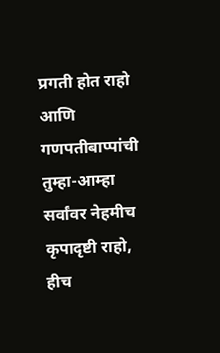प्रगती होत राहो आणि गणपतीबाप्पांची तुम्हा-आम्हा सर्वांवर नेहमीच कृपादृष्टी राहो, हीच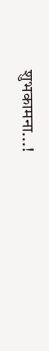शुभकामना...!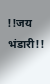!!जय भंडारी!!